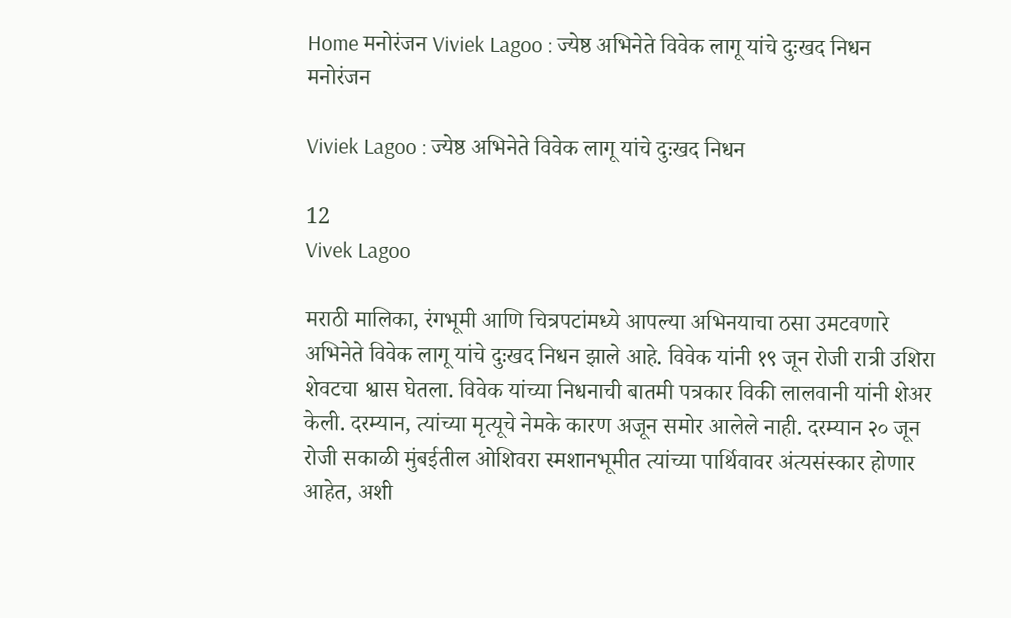Home मनोरंजन Viviek Lagoo : ज्येष्ठ अभिनेते विवेक लागू यांचे दुःखद निधन
मनोरंजन

Viviek Lagoo : ज्येष्ठ अभिनेते विवेक लागू यांचे दुःखद निधन

12
Vivek Lagoo

मराठी मालिका, रंगभूमी आणि चित्रपटांमध्ये आपल्या अभिनयाचा ठसा उमटवणारे अभिनेते विवेक लागू यांचे दुःखद निधन झाले आहे. विवेक यांनी १९ जून रोजी रात्री उशिरा शेवटचा श्वास घेतला. विवेक यांच्या निधनाची बातमी पत्रकार विकी लालवानी यांनी शेअर केली. दरम्यान, त्यांच्या मृत्यूचे नेमके कारण अजून समोर आलेले नाही. दरम्यान २० जून रोजी सकाळी मुंबईतील ओशिवरा स्मशानभूमीत त्यांच्या पार्थिवावर अंत्यसंस्कार होणार आहेत, अशी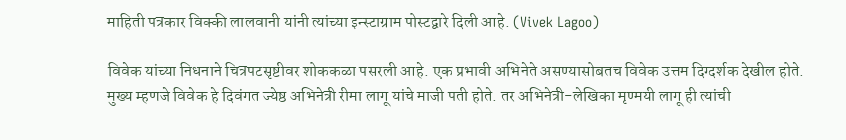माहिती पत्रकार विक्की लालवानी यांनी त्यांच्या इन्स्टाग्राम पोस्टद्वारे दिली आहे. (Vivek Lagoo)

विवेक यांच्या निधनाने चित्रपटसृष्टीवर शोककळा पसरली आहे. एक प्रभावी अभिनेते असण्यासोबतच विवेक उत्तम दिग्दर्शक देखील होते. मुख्य म्हणजे विवेक हे दिवंगत ज्येष्ठ अभिनेत्री रीमा लागू यांचे माजी पती होते. तर अभिनेत्री-लेखिका मृण्मयी लागू ही त्यांची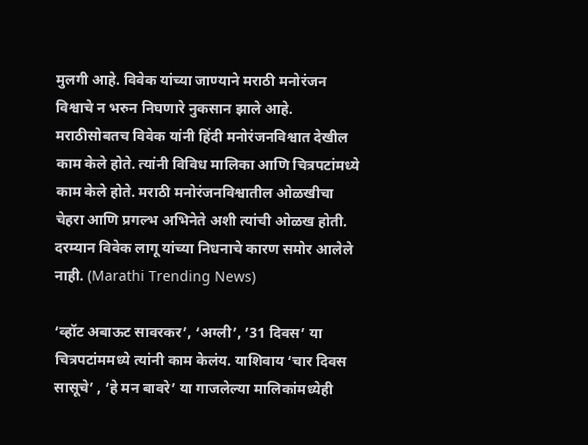मुलगी आहे. विवेक यांच्या जाण्याने मराठी मनोरंजन विश्वाचे न भरुन निघणारे नुकसान झाले आहे. मराठीसोबतच विवेक यांनी हिंदी मनोरंजनविश्वात देखील काम केले होते. त्यांनी विविध मालिका आणि चित्रपटांमध्ये काम केले होते. मराठी मनोरंजनविश्वातील ओळखीचा चेहरा आणि प्रगल्भ अभिनेते अशी त्यांची ओळख होती. दरम्यान विवेक लागू यांच्या निधनाचे कारण समोर आलेले नाही. (Marathi Trending News)

‘व्हॉट अबाऊट सावरकर’, ‘अग्ली’, ’31 दिवस’ या चित्रपटांममध्ये त्यांनी काम केलंय. याशिवाय ‘चार दिवस सासूचे’ , ‘हे मन बावरे’ या गाजलेल्या मालिकांमध्येही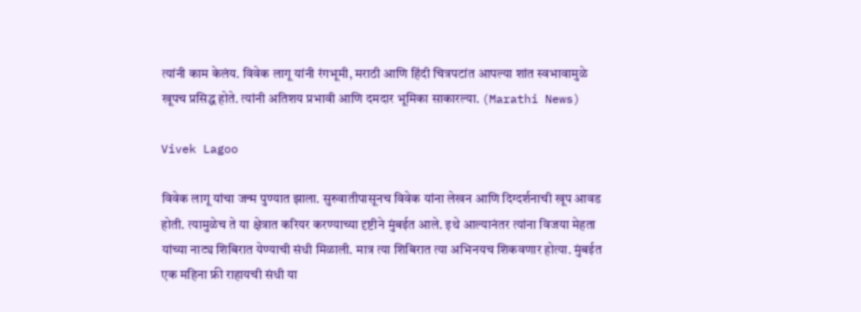त्यांनी काम केलंय. विवेक लागू यांनी रंगभूमी, मराठी आणि हिंदी चित्रपटांत आपल्या शांत स्वभावामुळे खूपच प्रसिद्ध होते. त्यांनी अतिशय प्रभावी आणि दमदार भूमिका साकारल्या. (Marathi News)

Vivek Lagoo

विवेक लागू यांचा जन्म पुण्यात झाला. सुरुवातीपासूनच विवेक यांना लेखन आणि दिग्दर्शनाची खूप आवड होती. त्यामुळेच ते या क्षेत्रात करियर करण्याच्या दृष्टीने मुंबईत आले. इथे आल्यानंतर त्यांना विजया मेहता यांच्या नाट्य शिबिरात येण्याची संधी मिळाली. मात्र त्या शिबिरात त्या अभिनयच शिकवणार होत्या. मुंबईत एक महिना फ्री राहायची संधी या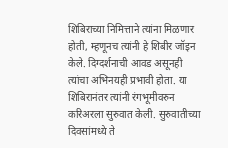शिबिराच्या निमित्ताने त्यांना मिळणार होती, म्हणूनच त्यांनी हे शिबीर जॉइन केले. दिग्दर्शनाची आवड असूनही त्यांचा अभिनयही प्रभावी होता. या शिबिरानंतर त्यांनी रंगभूमीवरुन करिअरला सुरुवात केली. सुरुवातीच्या दिवसांमध्ये ते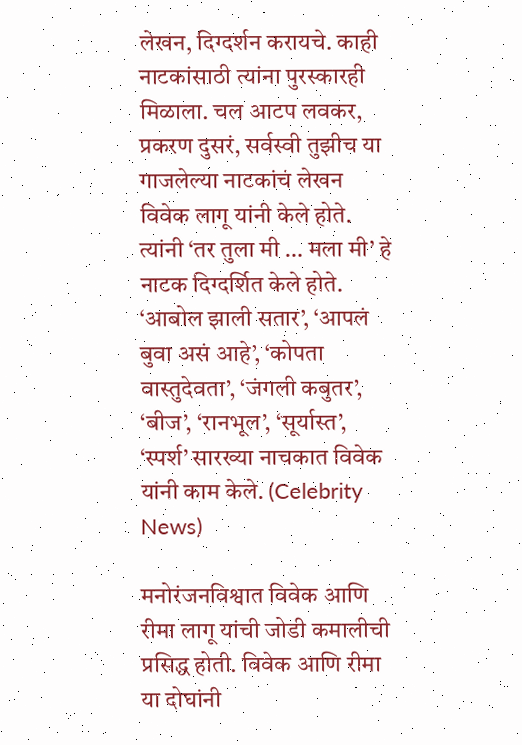लेखन, दिग्दर्शन करायचे. काही नाटकांसाठी त्यांना पुरस्कारही मिळाला. चल आटप लवकर, प्रकरण दुसरं, सर्वस्वी तुझीच या गाजलेल्या नाटकांचं लेखन विवेक लागू यांनी केले होते. त्यांनी ‘तर तुला मी … मला मी’ हे नाटक दिग्दर्शित केले होते. ‘आबोल झाली सतार’, ‘आपलं बुवा असं आहे’, ‘कोपता वास्तुदेवता’, ‘जंगली कबुतर’, ‘बीज’, ‘रानभूल’, ‘सूर्यास्त’, ‘स्पर्श’ सारख्या नाचकात विवेक यांनी काम केले. (Celebrity News)

मनोरंजनविश्वात विवेक आणि रीमा लागू यांची जोडी कमालीची प्रसिद्ध होती. विवेक आणि रीमा या दोघांनी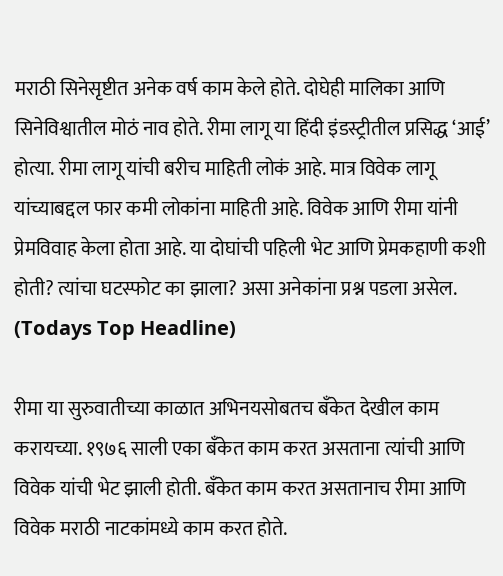मराठी सिनेसृष्टीत अनेक वर्ष काम केले होते. दोघेही मालिका आणि सिनेविश्वातील मोठं नाव होते. रीमा लागू या हिंदी इंडस्ट्रीतील प्रसिद्ध ‘आई’ होत्या. रीमा लागू यांची बरीच माहिती लोकं आहे. मात्र विवेक लागू यांच्याबद्दल फार कमी लोकांना माहिती आहे. विवेक आणि रीमा यांनी प्रेमविवाह केला होता आहे. या दोघांची पहिली भेट आणि प्रेमकहाणी कशी होती? त्यांचा घटस्फोट का झाला? असा अनेकांना प्रश्न पडला असेल. (Todays Top Headline)

रीमा या सुरुवातीच्या काळात अभिनयसोबतच बँकेत देखील काम करायच्या. १९७६ साली एका बँकेत काम करत असताना त्यांची आणि विवेक यांची भेट झाली होती. बँकेत काम करत असतानाच रीमा आणि विवेक मराठी नाटकांमध्ये काम करत होते.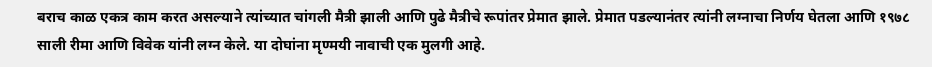बराच काळ एकत्र काम करत असल्याने त्यांच्यात चांगली मैत्री झाली आणि पुढे मैत्रीचे रूपांतर प्रेमात झाले. प्रेमात पडल्यानंतर त्यांनी लग्नाचा निर्णय घेतला आणि १९७८ साली रीमा आणि विवेक यांनी लग्न केले. या दोघांना मृण्मयी नावाची एक मुलगी आहे.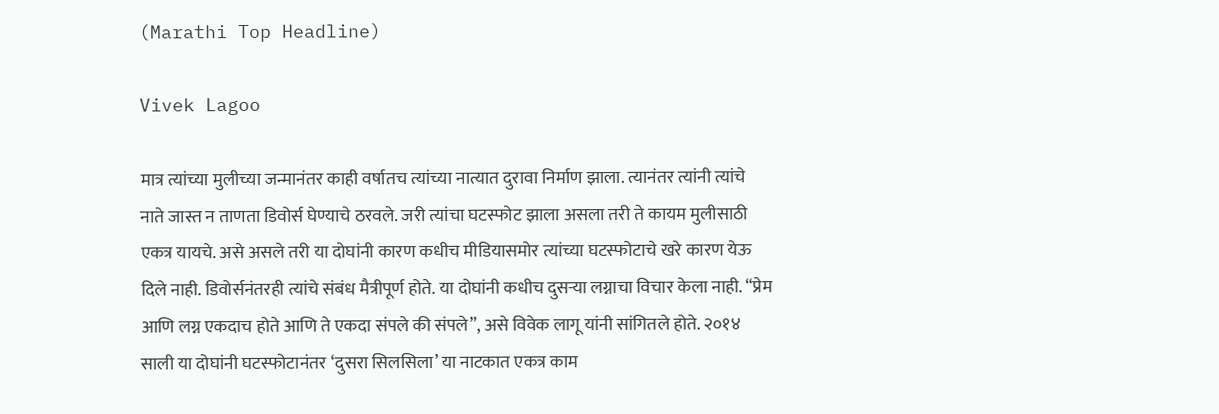(Marathi Top Headline)

Vivek Lagoo

मात्र त्यांच्या मुलीच्या जन्मानंतर काही वर्षातच त्यांच्या नात्यात दुरावा निर्माण झाला. त्यानंतर त्यांनी त्यांचे नाते जास्त न ताणता डिवोर्स घेण्याचे ठरवले. जरी त्यांचा घटस्फोट झाला असला तरी ते कायम मुलीसाठी एकत्र यायचे. असे असले तरी या दोघांनी कारण कधीच मीडियासमोर त्यांच्या घटस्फोटाचे खरे कारण येऊ दिले नाही. डिवोर्सनंतरही त्यांचे संबंध मैत्रीपूर्ण होते. या दोघांनी कधीच दुसऱ्या लग्नाचा विचार केला नाही. “प्रेम आणि लग्न एकदाच होते आणि ते एकदा संपले की संपले”, असे विवेक लागू यांनी सांगितले होते. २०१४ साली या दोघांनी घटस्फोटानंतर ‘दुसरा सिलसिला’ या नाटकात एकत्र काम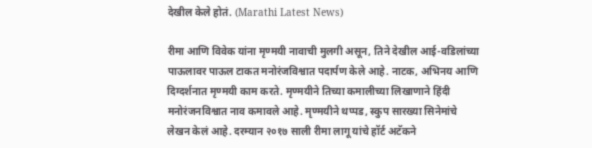देखील केले होतं. (Marathi Latest News)

रीमा आणि विवेक यांना मृण्मयी नावाची मुलगी असून, तिने देखील आई-वडिलांच्या पाऊलावर पाऊल टाकत मनोरंजविश्वात पदार्पण केले आहे. नाटक, अभिनय आणि दिग्दर्शनात मृण्मयी काम करते. मृण्मयीने तिच्या कमालीच्या लिखाणाने हिंदी मनोरंजनविश्वात नाव कमावले आहे. मृण्मयीने थप्पड, स्कुप सारख्या सिनेमांचे लेखन केलं आहे. दरम्यान २०१७ साली रीमा लागू यांचे हॉर्ट अटॅकने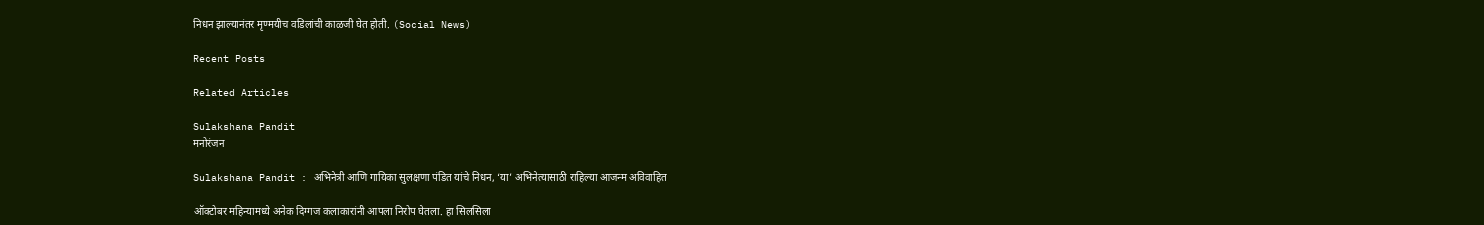निधन झाल्यानंतर मृण्मयीच वडिलांची काळजी घेत होती. (Social News)

Recent Posts

Related Articles

Sulakshana Pandit
मनोरंजन

Sulakshana Pandit : अभिनेत्री आणि गायिका सुलक्षणा पंडित यांचे निधन, ‘या’ अभिनेत्यासाठी राहिल्या आजन्म अविवाहित

ऑक्टोबर महिन्यामध्ये अनेक दिग्गज कलाकारांनी आपला निरोप घेतला. हा सिलसिला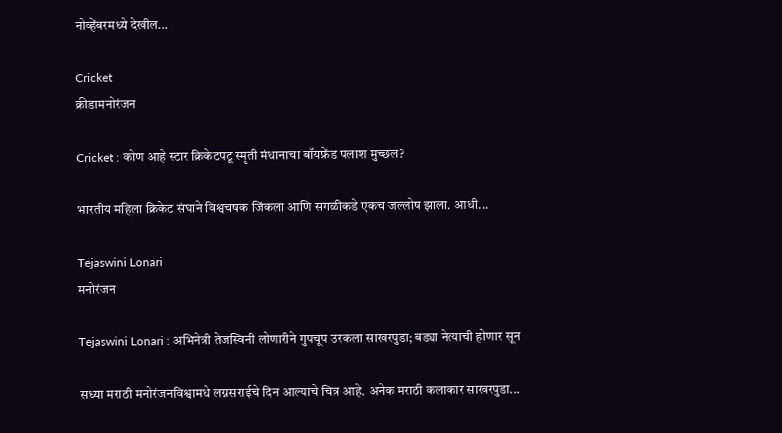नोव्हेंबरमध्ये देखील...

Cricket
क्रीडामनोरंजन

Cricket : कोण आहे स्टार क्रिकेटपटू स्मृती मंधानाचा बॉयफ्रेंड पलाश मुच्छल?

भारतीय महिला क्रिकेट संघाने विश्वचषक जिंकला आणि सगळीकडे एकच जल्लोष झाला. आधी...

Tejaswini Lonari
मनोरंजन

Tejaswini Lonari : अभिनेत्री तेजस्विनी लोणारीने गुपचूप उरकला साखरपुडा; बड्या नेत्याची होणार सून

सध्या मराठी मनोरंजनविश्वामधे लग्नसराईचे दिन आल्याचे चित्र आहे. अनेक मराठी कलाकार साखरपुडा...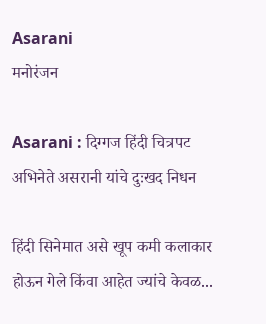Asarani
मनोरंजन

Asarani : दिग्गज हिंदी चित्रपट अभिनेते असरानी यांचे दुःखद निधन

हिंदी सिनेमात असे खूप कमी कलाकार होऊन गेले किंवा आहेत ज्यांचे केवळ...